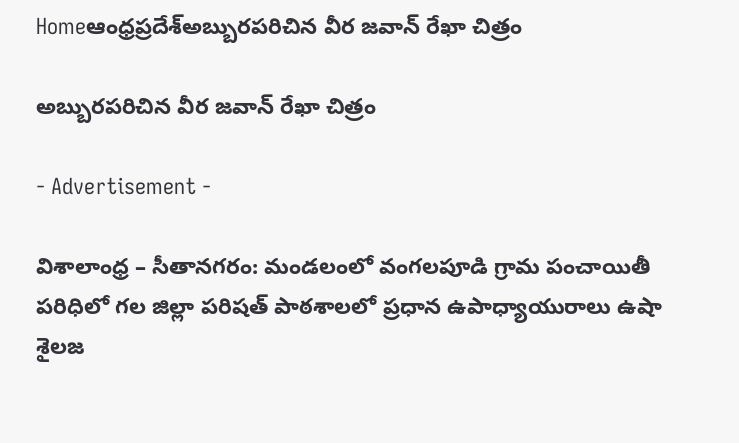Homeఆంధ్రప్రదేశ్అబ్బురపరిచిన వీర జవాన్ రేఖా చిత్రం

అబ్బురపరిచిన వీర జవాన్ రేఖా చిత్రం

- Advertisement -

విశాలాంధ్ర – సీతానగరం: మండలంలో వంగలపూడి గ్రామ పంచాయితీ పరిధిలో గల జిల్లా పరిషత్ పాఠశాలలో ప్రధాన ఉపాధ్యాయురాలు ఉషా శైలజ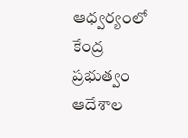ఆధ్వర్యంలో కేంద్ర ప్రభుత్వం ఆదేశాల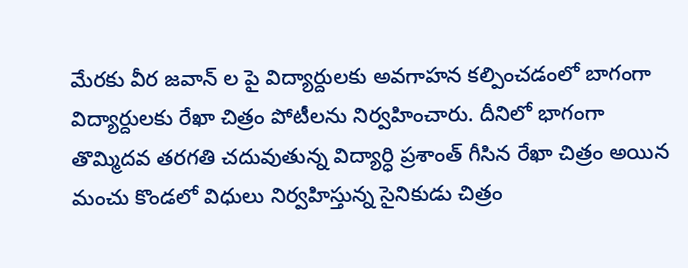మేరకు వీర జవాన్ ల పై విద్యార్దులకు అవగాహన కల్పించడంలో బాగంగా విద్యార్దులకు రేఖా చిత్రం పోటీలను నిర్వహించారు. దీనిలో భాగంగా తొమ్మిదవ తరగతి చదువుతున్న విద్యార్ధి ప్రశాంత్ గీసిన రేఖా చిత్రం అయిన మంచు కొండలో విధులు నిర్వహిస్తున్న సైనికుడు చిత్రం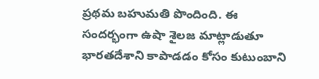ప్రథమ బహుమతి పొందింది. ఈ సందర్భంగా ఉషా శైలజ మాట్లాడుతూ భారతదేశాని కాపాడడం కోసం కుటుంబాని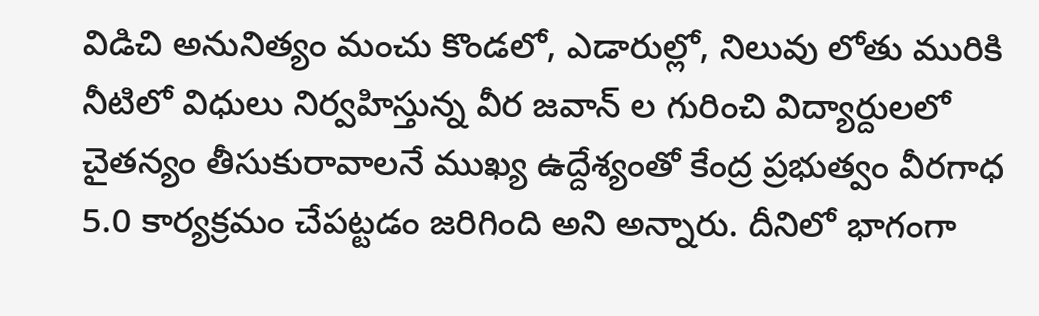విడిచి అనునిత్యం మంచు కొండలో, ఎడారుల్లో, నిలువు లోతు మురికి నీటిలో విధులు నిర్వహిస్తున్న వీర జవాన్ ల గురించి విద్యార్దులలో చైతన్యం తీసుకురావాలనే ముఖ్య ఉద్దేశ్యంతో కేంద్ర ప్రభుత్వం వీరగాధ 5.0 కార్యక్రమం చేపట్టడం జరిగింది అని అన్నారు. దీనిలో భాగంగా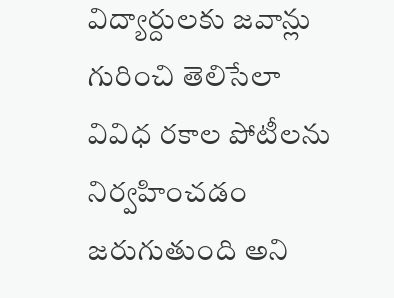విద్యార్దులకు జవాన్లు గురించి తెలిసేలా వివిధ రకాల పోటీలను నిర్వహించడం జరుగుతుంది అని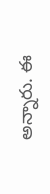అన్నారు. ఈ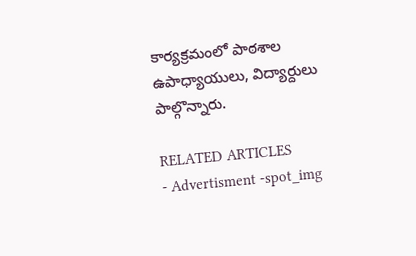కార్యక్రమంలో పాఠశాల ఉపాధ్యాయులు, విద్యార్దులు పాల్గొన్నారు.

RELATED ARTICLES
- Advertisment -spot_img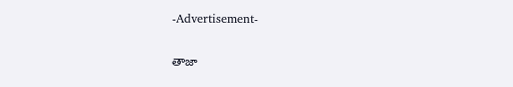-Advertisement-

తాజా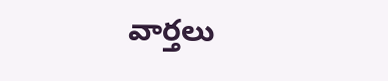వార్తలు